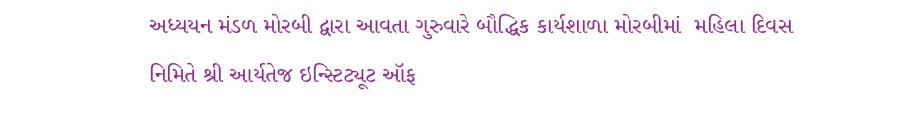અધ્યયન મંડળ મોરબી દ્વારા આવતા ગુરુવારે બૌદ્ધિક કાર્યશાળા મોરબીમાં  મહિલા દિવસ નિમિતે શ્રી આર્યતેજ ઇન્સ્ટિટ્યૂટ ઑફ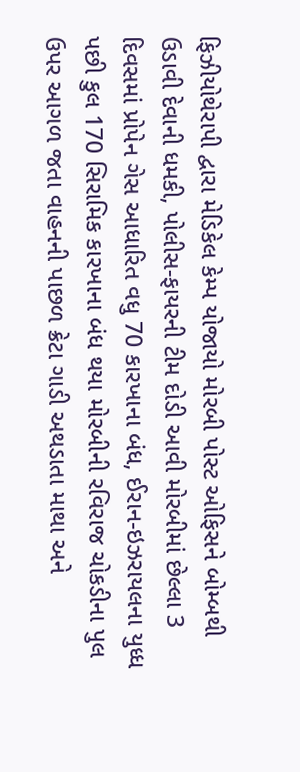ફિઝીયોથેરાપી દ્વારા મેડિકેલ કેમ્પ યોજાયો મોરબી પોસ્ટ ઓફિસને બોમ્બથી ઉડાવી દેવાની ધમકી, પોલીસ-ફાયરની ટીમ દોડી આવી મોરબીમાં છેલ્લા 3 દિવસમાં પ્રોપેન ગેસ આધારિત વધુ 70 કારખાના બંધ, ઈરાન-ઇઝરાયલના યુધ્ધ પછી કુલ 170 સિરામિક કારખાના બંધ થયા મોરબીની રવિરાજ ચોકડીના પુલ ઉપર આગળ જતા વાહનની પાછળ ક્રેટા ગાડી અથડાતા માથા અને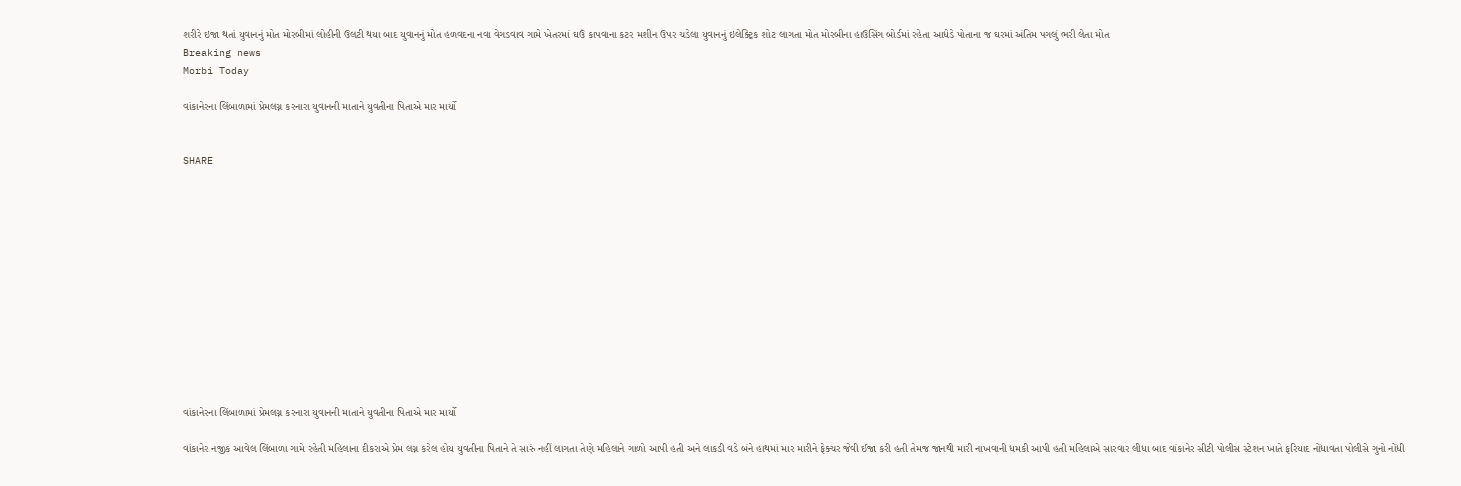શરીરે ઇજા થતાં યુવાનનું મોત મોરબીમાં લોહીની ઉલટી થયા બાદ યુવાનનું મોત હળવદના નવા વેગડવાવ ગામે ખેતરમાં ઘઉં કાપવાના કટર મશીન ઉપર ચડેલા યુવાનનું ઇલેક્ટ્રિક શોટ લાગતા મોત મોરબીના હાઉસિંગ બોર્ડમાં રહેતા આધેડે પોતાના જ ઘરમાં અંતિમ પગલું ભરી લેતા મોત
Breaking news
Morbi Today

વાંકાનેરના લિંબાળામાં પ્રેમલગ્ન કરનારા યુવાનની માતાને યુવતીના પિતાએ માર માર્યો


SHARE













વાંકાનેરના લિંબાળામાં પ્રેમલગ્ન કરનારા યુવાનની માતાને યુવતીના પિતાએ માર માર્યો

વાંકાનેર નજીક આવેલ લિંબાળા ગામે રહેતી મહિલાના દીકરાએ પ્રેમ લગ્ન કરેલ હોય યુવતીના પિતાને તે સારું નહીં લાગતા તેણે મહિલાને ગાળો આપી હતી અને લાકડી વડે બંને હાથમાં માર મારીને ફેક્ચર જેવી ઈજા કરી હતી તેમજ જાનથી મારી નાખવાની ધમકી આપી હતી મહિલાએ સારવાર લીધા બાદ વાંકાનેર સીટી પોલીસ સ્ટેશન ખાતે ફરિયાદ નોંધાવતા પોલીસે ગુનો નોંધી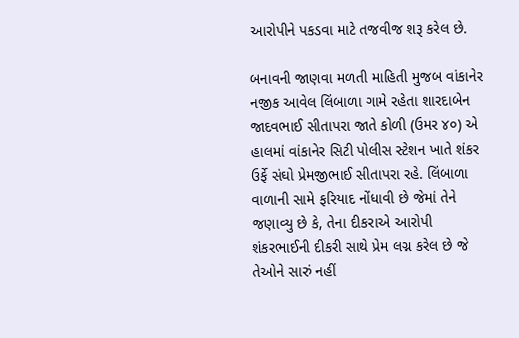આરોપીને પકડવા માટે તજવીજ શરૂ કરેલ છે.

બનાવની જાણવા મળતી માહિતી મુજબ વાંકાનેર નજીક આવેલ લિંબાળા ગામે રહેતા શારદાબેન જાદવભાઈ સીતાપરા જાતે કોળી (ઉમર ૪૦) એ હાલમાં વાંકાનેર સિટી પોલીસ સ્ટેશન ખાતે શંકર ઉર્ફે સંઘો પ્રેમજીભાઈ સીતાપરા રહે. લિંબાળા વાળાની સામે ફરિયાદ નોંધાવી છે જેમાં તેને જણાવ્યુ છે કે, તેના દીકરાએ આરોપી શંકરભાઈની દીકરી સાથે પ્રેમ લગ્ન કરેલ છે જે તેઓને સારું નહીં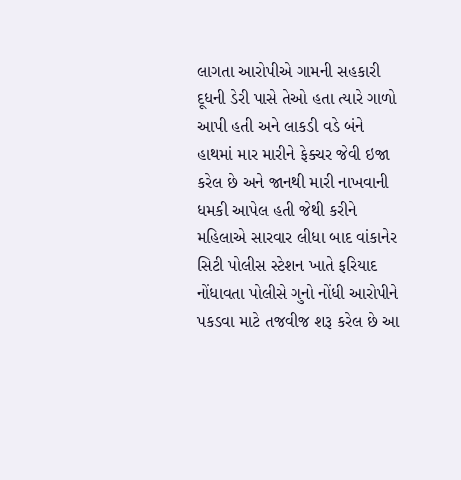લાગતા આરોપીએ ગામની સહકારી દૂધની ડેરી પાસે તેઓ હતા ત્યારે ગાળો આપી હતી અને લાકડી વડે બંને હાથમાં માર મારીને ફેક્ચર જેવી ઇજા કરેલ છે અને જાનથી મારી નાખવાની ધમકી આપેલ હતી જેથી કરીને મહિલાએ સારવાર લીધા બાદ વાંકાનેર સિટી પોલીસ સ્ટેશન ખાતે ફરિયાદ નોંધાવતા પોલીસે ગુનો નોંધી આરોપીને પકડવા માટે તજવીજ શરૂ કરેલ છે આ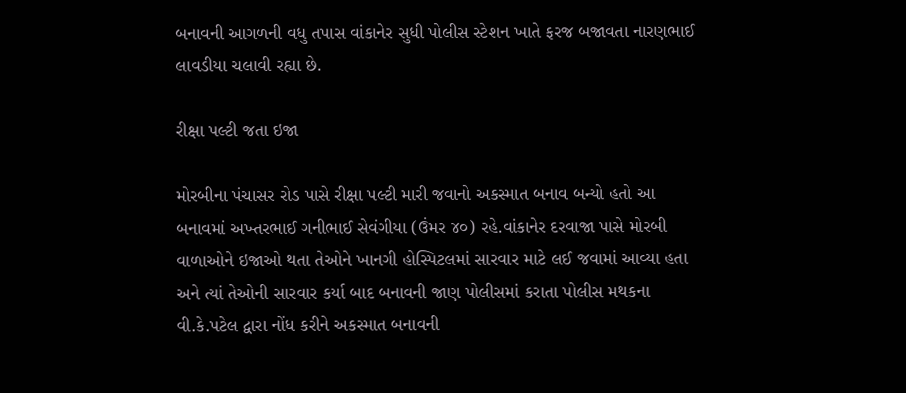બનાવની આગળની વધુ તપાસ વાંકાનેર સુધી પોલીસ સ્ટેશન ખાતે ફરજ બજાવતા નારણભાઈ લાવડીયા ચલાવી રહ્યા છે.

રીક્ષા પલ્ટી જતા ઇજા

મોરબીના પંચાસર રોડ પાસે રીક્ષા પલ્ટી મારી જવાનો અકસ્માત બનાવ બન્યો હતો આ બનાવમાં અખ્તરભાઈ ગનીભાઈ સેવંગીયા (ઉંમર ૪૦) રહે.વાંકાનેર દરવાજા પાસે મોરબી વાળાઓને ઇજાઓ થતા તેઓને ખાનગી હોસ્પિટલમાં સારવાર માટે લઈ જવામાં આવ્યા હતા અને ત્યાં તેઓની સારવાર કર્યા બાદ બનાવની જાણ પોલીસમાં કરાતા પોલીસ મથકના વી.કે.પટેલ દ્વારા નોંધ કરીને અકસ્માત બનાવની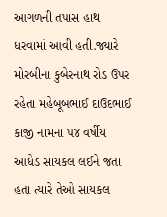આગળની તપાસ હાથ ધરવામાં આવી હતી.જ્યારે મોરબીના કુબેરનાથ રોડ ઉપર રહેતા મહેબૂબભાઈ દાઉદભાઈ કાજી નામના ૫૪ વર્ષીય આધેડ સાયકલ લઈને જતા હતા ત્યારે તેઓ સાયકલ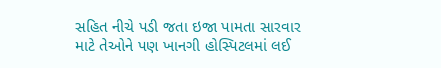સહિત નીચે પડી જતા ઇજા પામતા સારવાર માટે તેઓને પણ ખાનગી હોસ્પિટલમાં લઈ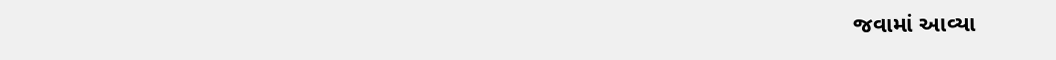જવામાં આવ્યા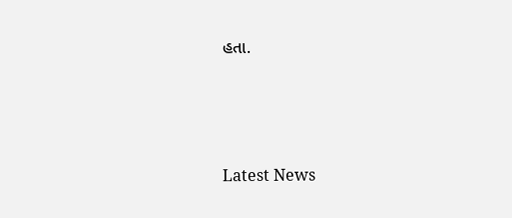હતા.




Latest News